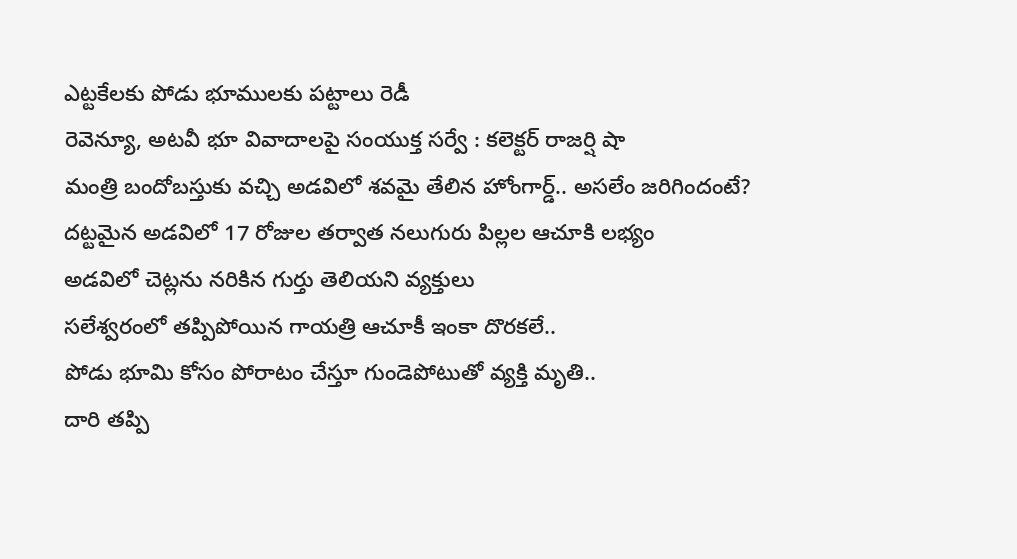ఎట్టకేలకు పోడు భూములకు పట్టాలు రెడీ
రెవెన్యూ, అటవీ భూ వివాదాలపై సంయుక్త సర్వే : కలెక్టర్ రాజర్షి షా
మంత్రి బందోబస్తుకు వచ్చి అడవిలో శవమై తేలిన హోంగార్డ్.. అసలేం జరిగిందంటే?
దట్టమైన అడవిలో 17 రోజుల తర్వాత నలుగురు పిల్లల ఆచూకి లభ్యం
అడవిలో చెట్లను నరికిన గుర్తు తెలియని వ్యక్తులు
సలేశ్వరంలో తప్పిపోయిన గాయత్రి ఆచూకీ ఇంకా దొరకలే..
పోడు భూమి కోసం పోరాటం చేస్తూ గుండెపోటుతో వ్యక్తి మృతి..
దారి తప్పి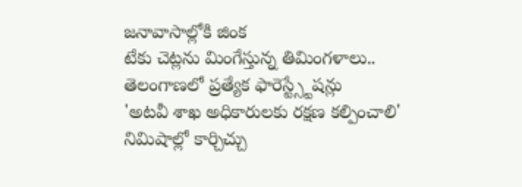జనావాసాల్లోకి జింక
టేకు చెట్లను మింగేస్తున్న తిమింగళాలు..
తెలంగాణలో ప్రత్యేక ఫారెస్ట్స్టేషన్లు
'అటవీ శాఖ అధికారులకు రక్షణ కల్పించాలి'
నిమిషాల్లో కార్చిచ్చు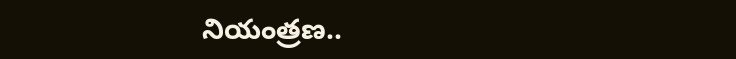నియంత్రణ..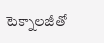టెక్నాలజీతో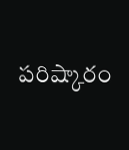పరిష్కారం